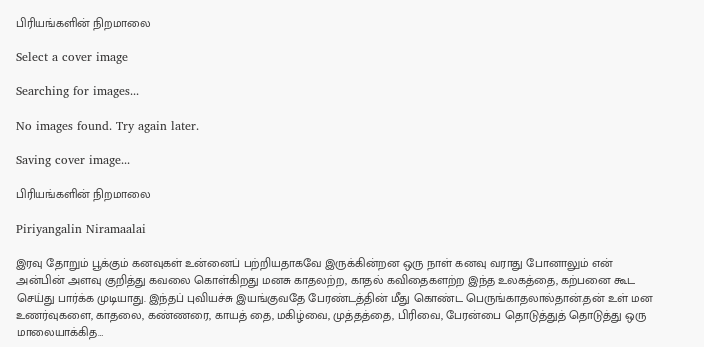பிரியங்களின் நிறமாலை

Select a cover image

Searching for images...

No images found. Try again later.

Saving cover image...

பிரியங்களின் நிறமாலை

Piriyangalin Niramaalai

இரவு தோறும் பூக்கும் கனவுகள் உன்னைப் பற்றியதாகவே இருக்கின்றன ஒரு நாள் கனவு வராது போனாலும் என் அன்பின் அளவு குறித்து கவலை கொள்கிறது மனசு காதலற்ற, காதல் கவிதைகளற்ற இந்த உலகத்தை, கற்பனை கூட செய்து பார்க்க முடியாது. இந்தப் புவியச்சு இயங்குவதே பேரண்டத்தின் மீது கொண்ட பெருங்காதலால்தான்.தன் உள் மன உணர்வுகளை, காதலை, கண்ணரை, காயத் தை, மகிழ்வை, முத்தத்தை, பிரிவை, பேரன்பை தொடுத்துத் தொடுத்து ஒரு மாலையாக்கித…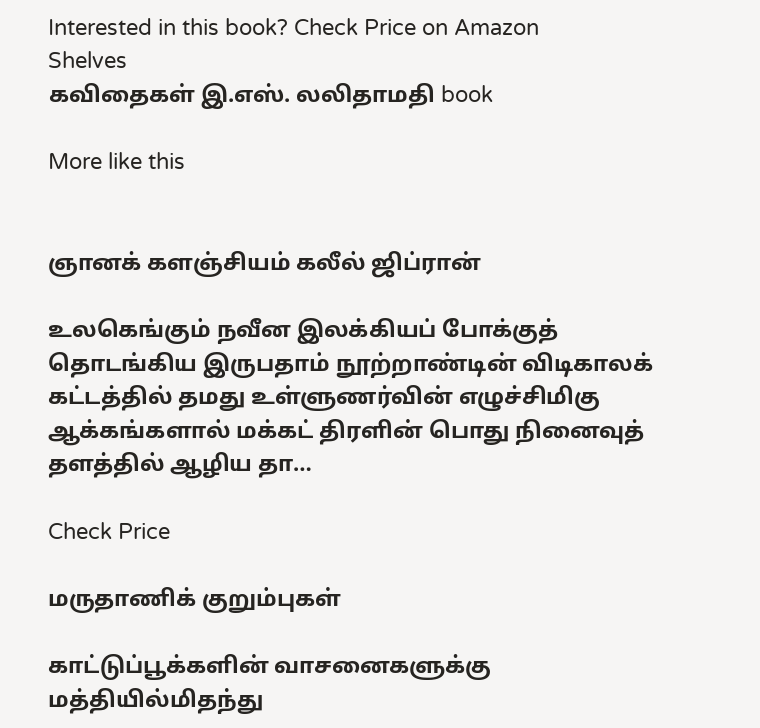Interested in this book? Check Price on Amazon
Shelves
கவிதைகள் இ.எஸ். லலிதாமதி book

More like this


ஞானக் களஞ்சியம் கலீல் ஜிப்ரான்

உலகெங்கும் நவீன இலக்கியப் போக்குத் தொடங்கிய இருபதாம் நூற்றாண்டின் விடிகாலக் கட்டத்தில் தமது உள்ளுணர்வின் எழுச்சிமிகு ஆக்கங்களால் மக்கட் திரளின் பொது நினைவுத் தளத்தில் ஆழிய தா…

Check Price

மருதாணிக் குறும்புகள்

காட்டுப்பூக்களின் வாசனைகளுக்கு மத்தியில்மிதந்து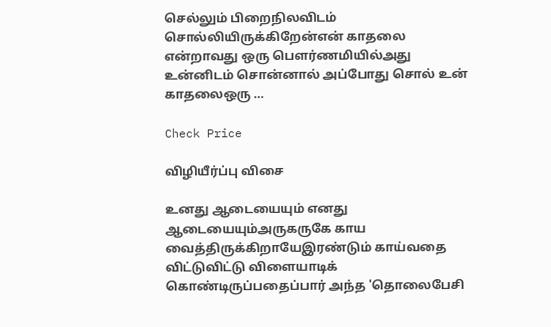செல்லும் பிறைநிலவிடம் சொல்லியிருக்கிறேன்என் காதலை என்றாவது ஒரு பெளர்ணமியில்அது உன்னிடம் சொன்னால் அப்போது சொல் உன் காதலைஒரு …

Check Price

விழியீர்ப்பு விசை

உனது ஆடையையும் எனது ஆடையையும்அருகருகே காய வைத்திருக்கிறாயேஇரண்டும் காய்வதை விட்டுவிட்டு விளையாடிக் கொண்டிருப்பதைப்பார் அந்த 'தொலைபேசி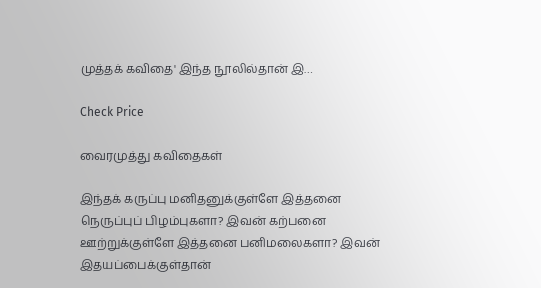முத்தக் கவிதை' இந்த நூலில்தான் இ…

Check Price

வைரமுத்து கவிதைகள்

இந்தக் கருப்பு மனிதனுக்குள்ளே இத்தனை நெருப்புப் பிழம்புகளா? இவன் கற்பனை ஊற்றுக்குள்ளே இத்தனை பனிமலைகளா? இவன் இதயப்பைக்குள்தான்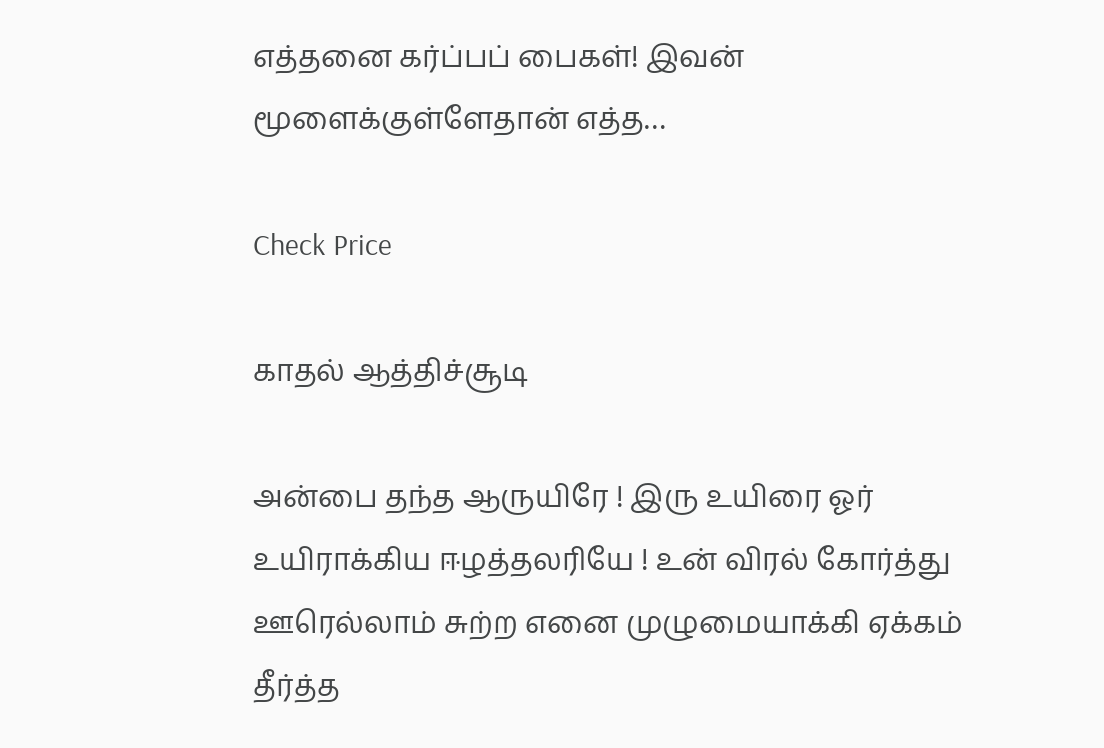எத்தனை கர்ப்பப் பைகள்! இவன் மூளைக்குள்ளேதான் எத்த…

Check Price

காதல் ஆத்திச்சூடி

அன்பை தந்த ஆருயிரே ! இரு உயிரை ஓர் உயிராக்கிய ஈழத்தலரியே ! உன் விரல் கோர்த்து ஊரெல்லாம் சுற்ற எனை முழுமையாக்கி ஏக்கம் தீர்த்த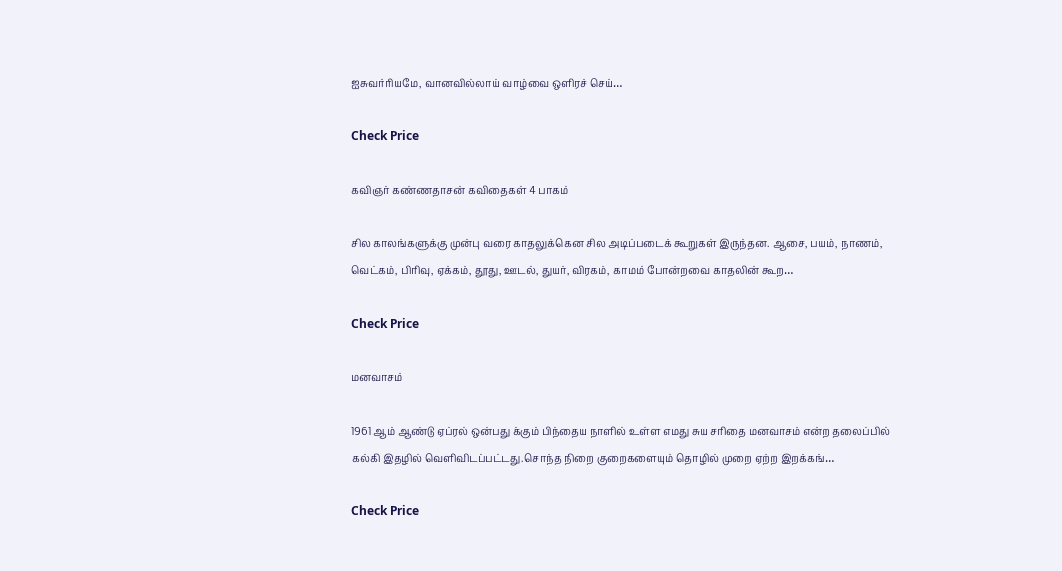ஐசுவர்ரியமே, வானவில்லாய் வாழ்வை ஒளிரச் செய்…

Check Price

கவிஞர் கண்ணதாசன் கவிதைகள் 4 பாகம்

சில காலங்களுக்கு முன்பு வரை காதலுக்கென சில அடிப்படைக் கூறுகள் இருந்தன. ஆசை, பயம், நாணம், வெட்கம், பிரிவு, ஏக்கம், தூது, ஊடல், துயர், விரகம், காமம் போன்றவை காதலின் கூற…

Check Price

மனவாசம்

1961 ஆம் ஆண்டு ஏப்ரல் ஒன்பது க்கும் பிந்தைய நாளில் உள்ள எமது சுய சரிதை மனவாசம் என்ற தலைப்பில் கல்கி இதழில் வெளிவிடப்பட்டது.சொந்த நிறை குறைகளையும் தொழில் முறை ஏற்ற இறக்கங்…

Check Price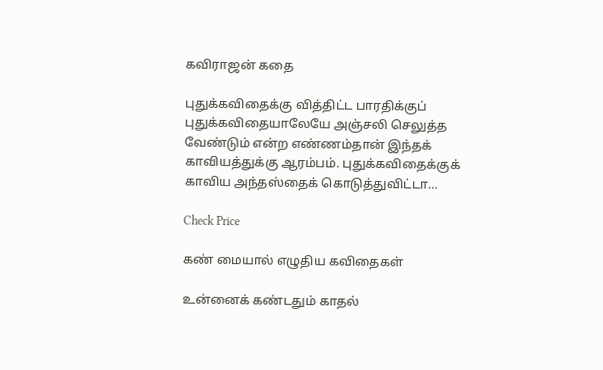கவிராஜன் கதை

புதுக்கவிதைக்கு வித்திட்ட பாரதிக்குப் புதுக்கவிதையாலேயே அஞ்சலி செலுத்த வேண்டும் என்ற எண்ணம்தான் இந்தக் காவியத்துக்கு ஆரம்பம். புதுக்கவிதைக்குக் காவிய அந்தஸ்தைக் கொடுத்துவிட்டா…

Check Price

கண் மையால் எழுதிய கவிதைகள்

உன்னைக் கண்டதும் காதல்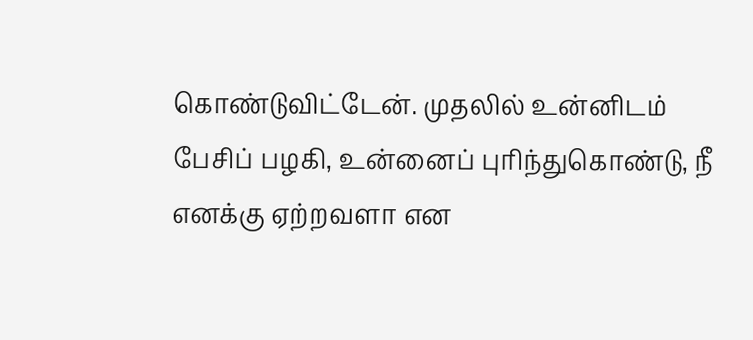கொண்டுவிட்டேன். முதலில் உன்னிடம் பேசிப் பழகி, உன்னைப் புரிந்துகொண்டு, நீ எனக்கு ஏற்றவளா என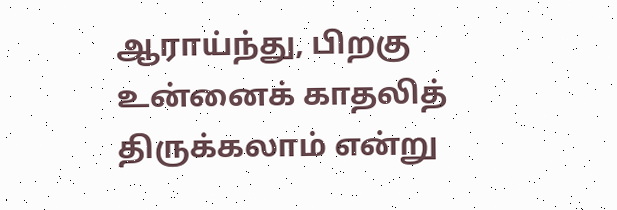ஆராய்ந்து, பிறகு உன்னைக் காதலித் திருக்கலாம் என்று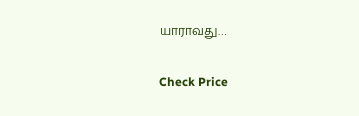யாராவது…

Check Price